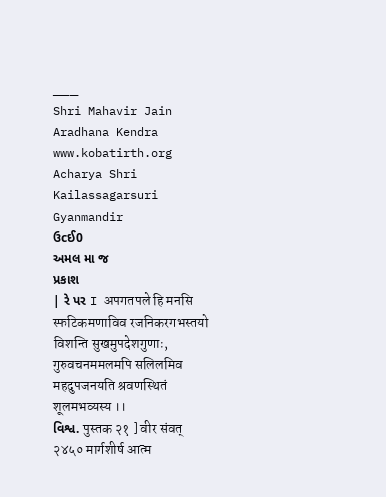___
Shri Mahavir Jain Aradhana Kendra
www.kobatirth.org
Acharya Shri Kailassagarsuri Gyanmandir
ઉcઈ0
અમલ મા જ
પ્રકાશ
| રે પર I अपगतपले हि मनसि स्फटिकमणाविव रजनिकरगभस्तयो विशन्ति सुखमुपदेशगुणाः, गुरुवचनममलमपि सलिलमिव महदुपजनयति श्रवणस्थितं शूलमभव्यस्य ।।
વિશ્વ. पुस्तक २१ ] वीर संवत् २४५० मार्गशीर्ष आत्म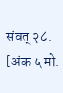संवत् २८. [अंक ५ मो.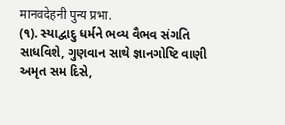मानवदेहनी पुन्य प्रभा.
(૧). સ્યાદ્વાદુ ધર્મને ભવ્ય વૈભવ સંગતિ સાધવિશે, ગુણવાન સાથે જ્ઞાનગોષ્ટિ વાણી અમૃત સમ દિસે,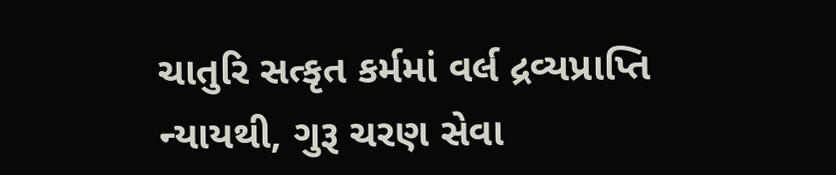ચાતુરિ સત્કૃત કર્મમાં વર્લ દ્રવ્યપ્રાપ્તિ ન્યાયથી, ગુરૂ ચરણ સેવા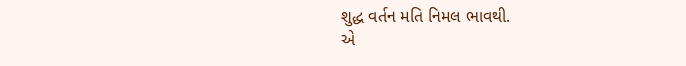શુદ્ધ વર્તન મતિ નિમલ ભાવથી.
એ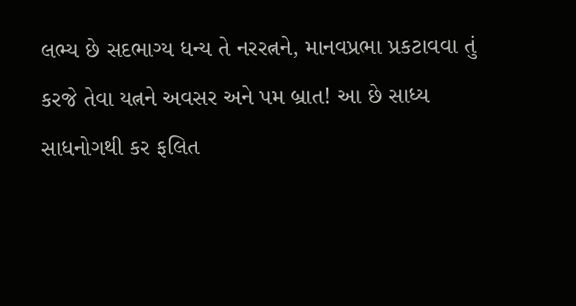લભ્ય છે સદભાગ્ય ધન્ય તે નરરત્નને, માનવપ્રભા પ્રકટાવવા તું કરજે તેવા યત્નને અવસર અને પમ બ્રાત! આ છે સાધ્ય સાધનોગથી કર ફલિત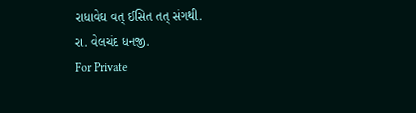રાધાવેઘ વત્ ઈસિત તત્ સંગથી.
રા. વેલચંદ ધનજી.
For Private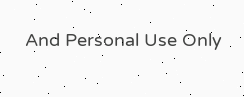And Personal Use Only